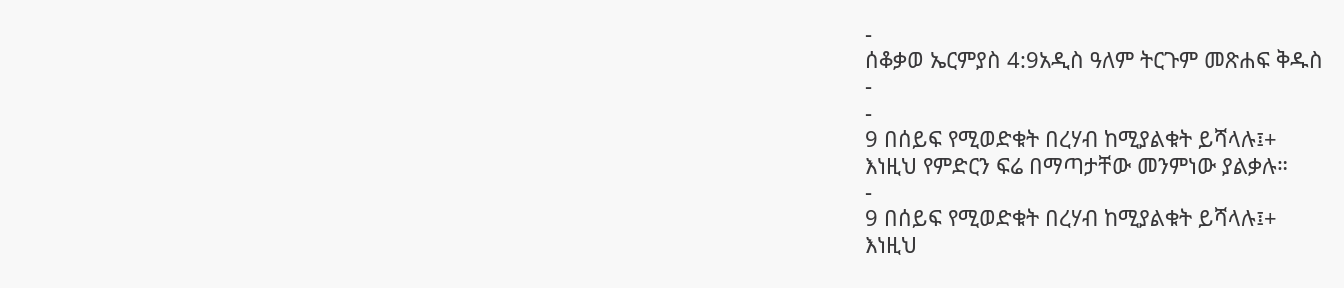-
ሰቆቃወ ኤርምያስ 4:9አዲስ ዓለም ትርጉም መጽሐፍ ቅዱስ
-
-
9 በሰይፍ የሚወድቁት በረሃብ ከሚያልቁት ይሻላሉ፤+
እነዚህ የምድርን ፍሬ በማጣታቸው መንምነው ያልቃሉ።
-
9 በሰይፍ የሚወድቁት በረሃብ ከሚያልቁት ይሻላሉ፤+
እነዚህ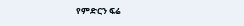የምድርን ፍሬ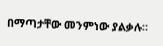በማጣታቸው መንምነው ያልቃሉ።